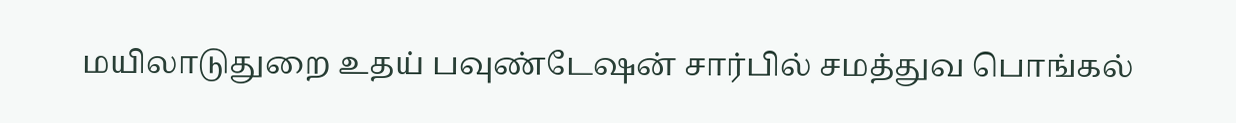மயிலாடுதுறை உதய் பவுண்டேஷன் சார்பில் சமத்துவ பொங்கல்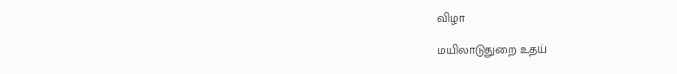விழா

மயிலாடுதுறை உதய்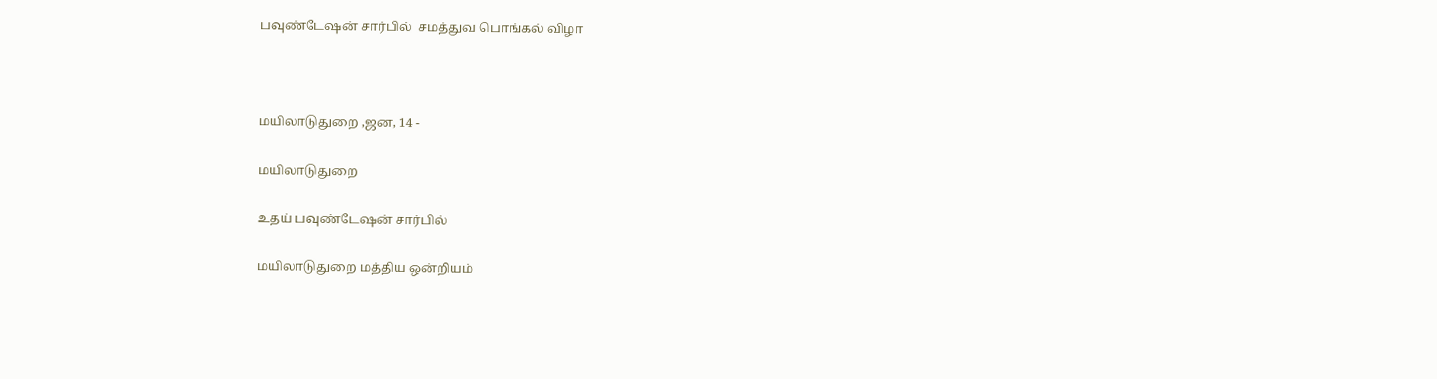பவுண்டேஷன் சார்பில்  சமத்துவ பொங்கல் விழா



மயிலாடுதுறை ,ஜன, 14 -

மயிலாடுதுறை

உதய் பவுண்டேஷன் சார்பில்

மயிலாடுதுறை மத்திய ஒன்றியம்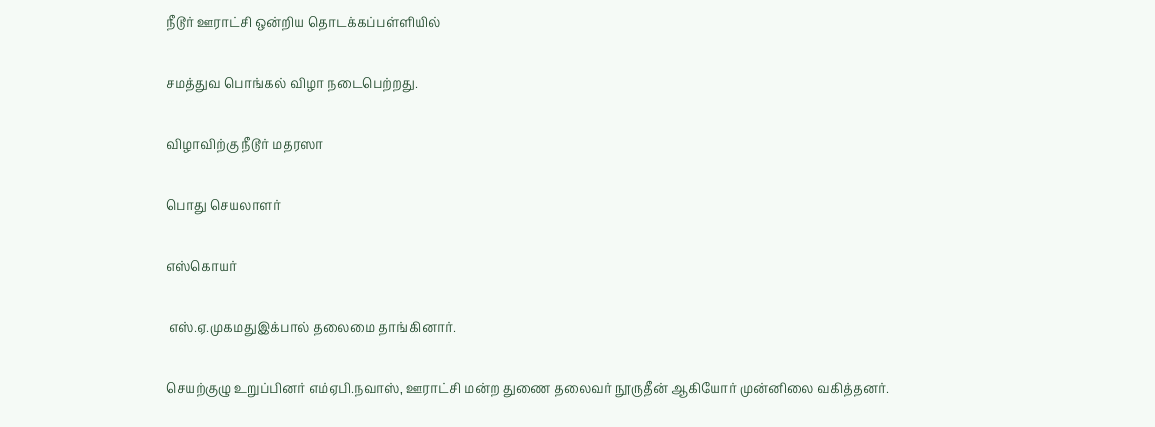நீடூர் ஊராட்சி ஒன்றிய தொடக்கப்பள்ளியில்

சமத்துவ பொங்கல் விழா நடைபெற்றது.

விழாவிற்கு நீடூர் மதரஸா

பொது செயலாளர்

எஸ்கொயர்

 எஸ்.ஏ.முகமதுஇக்பால் தலைமை தாங்கினார்.

செயற்குழு உறுப்பினர் எம்ஏபி.நவாஸ், ஊராட்சி மன்ற துணை தலைவர் நூருதீன் ஆகியோர் முன்னிலை வகித்தனர்.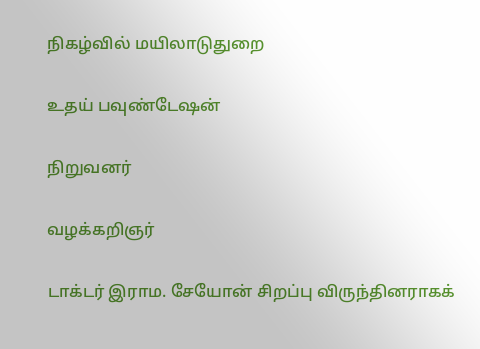நிகழ்வில் மயிலாடுதுறை

உதய் பவுண்டேஷன்

நிறுவனர்

வழக்கறிஞர்

டாக்டர் இராம. சேயோன் சிறப்பு விருந்தினராகக்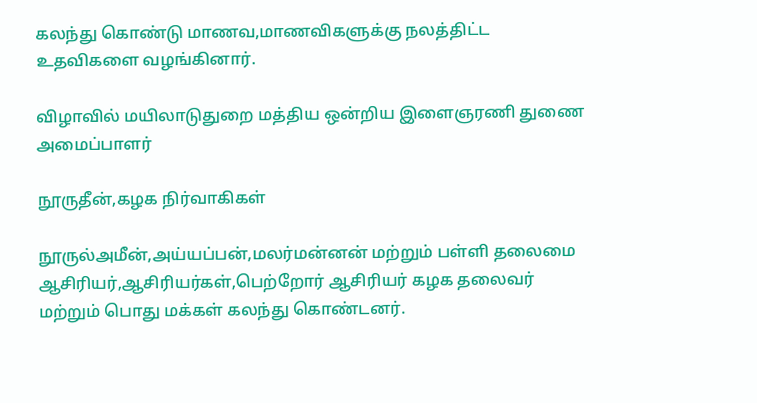கலந்து கொண்டு மாணவ,மாணவிகளுக்கு நலத்திட்ட உதவிகளை வழங்கினார்.

விழாவில் மயிலாடுதுறை மத்திய ஒன்றிய இளைஞரணி துணை அமைப்பாளர்

நூருதீன்,கழக நிர்வாகிகள்

நூருல்அமீன்,அய்யப்பன்,மலர்மன்னன் மற்றும் பள்ளி தலைமை ஆசிரியர்,ஆசிரியர்கள்,பெற்றோர் ஆசிரியர் கழக தலைவர் மற்றும் பொது மக்கள் கலந்து கொண்டனர்.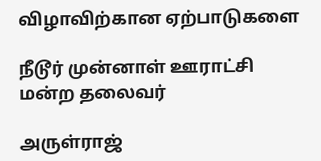விழாவிற்கான ஏற்பாடுகளை

நீடூர் முன்னாள் ஊராட்சி மன்ற தலைவர்

அருள்ராஜ்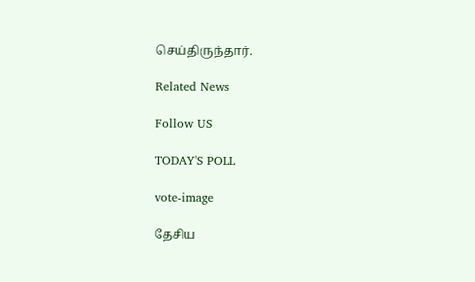செய்திருந்தார்.

Related News

Follow US

TODAY'S POLL

vote-image

தேசிய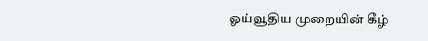ஓய்வூதிய முறையின் கீழ்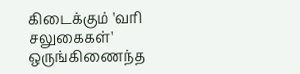கிடைக்கும் 'வரி சலுகைகள்' ஒருங்கிணைந்த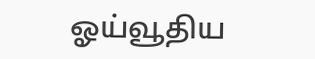ஓய்வூதிய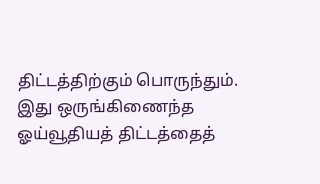திட்டத்திற்கும் பொருந்தும். இது ஒருங்கிணைந்த ஓய்வூதியத் திட்டத்தைத்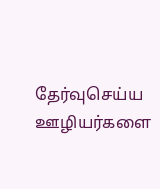தேர்வுசெய்ய ஊழியர்களை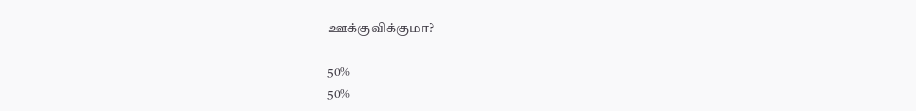ஊக்குவிக்குமா?

50%
50%